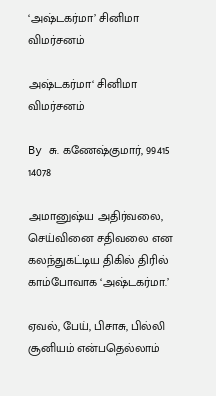‘அஷ்டகர்மா’ சினிமா விமர்சனம்

அஷ்டகர்மா‘ சினிமா விமர்சனம்

By சு. கணேஷ்குமார், 99415 14078

அமானுஷ்ய அதிர்வலை, செய்வினை சதிவலை என கலந்துகட்டிய திகில் திரில் காம்போவாக ‘அஷ்டகர்மா.’

ஏவல், பேய், பிசாசு, பில்லி சூனியம் என்பதெல்லாம்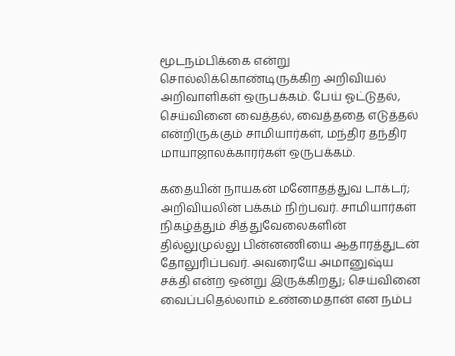மூடநம்பிக்கை என்று சொல்லிக்கொண்டிருக்கிற அறிவியல் அறிவாளிகள் ஒருபக்கம். பேய் ஓட்டுதல், செய்வினை வைத்தல், வைத்ததை எடுத்தல் என்றிருக்கும் சாமியார்கள், மந்திர தந்திர மாயாஜாலக்காரர்கள் ஒருபக்கம்.

கதையின் நாயகன் மனோதத்துவ டாக்டர்; அறிவியலின் பக்கம் நிற்பவர். சாமியார்கள் நிகழ்த்தும் சித்துவேலைகளின் தில்லுமுல்லு பின்னணியை ஆதாரத்துடன் தோலுரிப்பவர். அவரையே அமானுஷ்ய சக்தி என்ற ஒன்று இருக்கிறது; செய்வினை வைப்பதெல்லாம் உண்மைதான் என நம்ப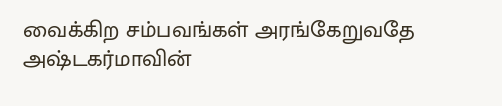வைக்கிற சம்பவங்கள் அரங்கேறுவதே அஷ்டகர்மாவின்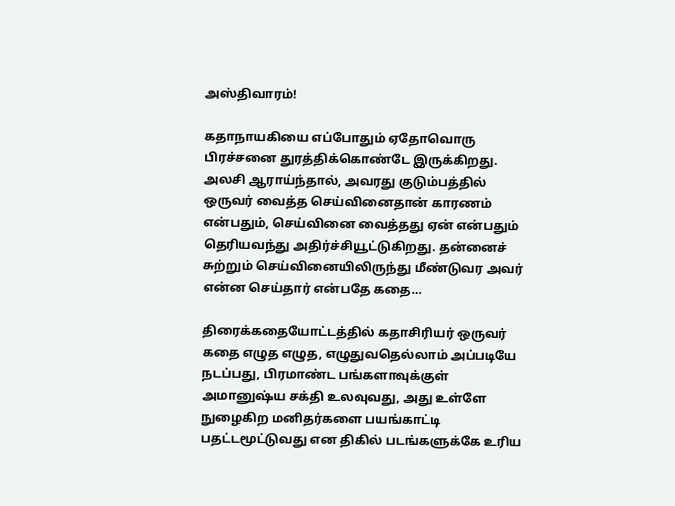அஸ்திவாரம்!

கதாநாயகியை எப்போதும் ஏதோவொரு பிரச்சனை துரத்திக்கொண்டே இருக்கிறது. அலசி ஆராய்ந்தால், அவரது குடும்பத்தில் ஒருவர் வைத்த செய்வினைதான் காரணம் என்பதும், செய்வினை வைத்தது ஏன் என்பதும் தெரியவந்து அதிர்ச்சியூட்டுகிறது. தன்னைச் சுற்றும் செய்வினையிலிருந்து மீண்டுவர அவர் என்ன செய்தார் என்பதே கதை…

திரைக்கதையோட்டத்தில் கதாசிரியர் ஒருவர் கதை எழுத எழுத, எழுதுவதெல்லாம் அப்படியே நடப்பது, பிரமாண்ட பங்களாவுக்குள் அமானுஷ்ய சக்தி உலவுவது, அது உள்ளே நுழைகிற மனிதர்களை பயங்காட்டி பதட்டமூட்டுவது என திகில் படங்களுக்கே உரிய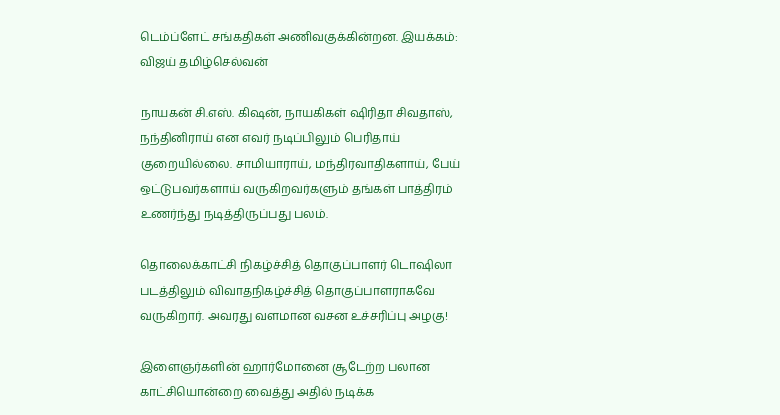டெம்ப்ளேட் சங்கதிகள் அணிவகுக்கின்றன. இயக்கம்: விஜய் தமிழ்செல்வன்

நாயகன் சி.எஸ். கிஷன், நாயகிகள் ஷிரிதா சிவதாஸ், நந்தினிராய் என எவர் நடிப்பிலும் பெரிதாய் குறையில்லை. சாமியாராய், மந்திரவாதிகளாய், பேய் ஒட்டுபவர்களாய் வருகிறவர்களும் தங்கள் பாத்திரம் உணர்ந்து நடித்திருப்பது பலம்.

தொலைக்காட்சி நிகழ்ச்சித் தொகுப்பாளர் டொஷிலா படத்திலும் விவாதநிகழ்ச்சித் தொகுப்பாளராகவே வருகிறார். அவரது வளமான வசன உச்சரிப்பு அழகு!

இளைஞர்களின் ஹார்மோனை சூடேற்ற பலான காட்சியொன்றை வைத்து அதில் நடிக்க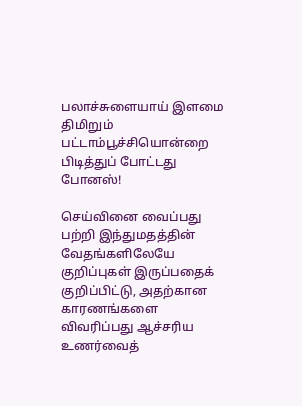பலாச்சுளையாய் இளமை திமிறும் பட்டாம்பூச்சியொன்றை பிடித்துப் போட்டது போனஸ்!

செய்வினை வைப்பது பற்றி இந்துமதத்தின் வேதங்களிலேயே குறிப்புகள் இருப்பதைக் குறிப்பிட்டு, அதற்கான காரணங்களை விவரிப்பது ஆச்சரிய உணர்வைத்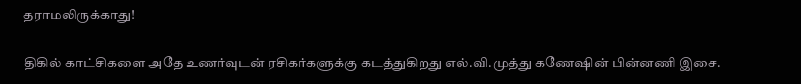தராமலிருக்காது!

திகில் காட்சிகளை அதே உணர்வுடன் ரசிகர்களுக்கு கடத்துகிறது எல்.வி.முத்து கணேஷின் பின்னணி இசை.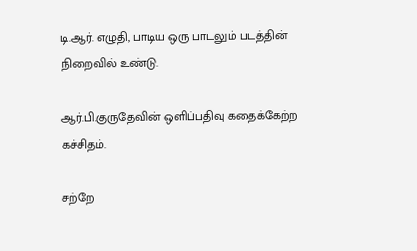டி.ஆர். எழுதி, பாடிய ஒரு பாடலும் படத்தின் நிறைவில் உண்டு.

ஆர்.பி.குருதேவின் ஒளிப்பதிவு கதைக்கேற்ற கச்சிதம்.

சற்றே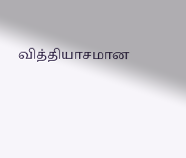வித்தியாசமான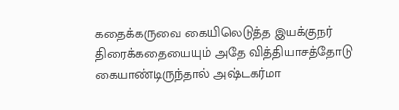கதைக்கருவை கையிலெடுத்த இயக்குநர் திரைக்கதையையும் அதே வித்தியாசத்தோடு கையாண்டிருந்தால் அஷ்டகர்மா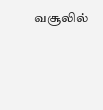வசூலில்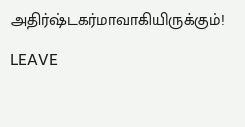அதிர்ஷ்டகர்மாவாகியிருக்கும்!

LEAVE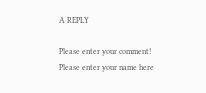A REPLY

Please enter your comment!
Please enter your name here